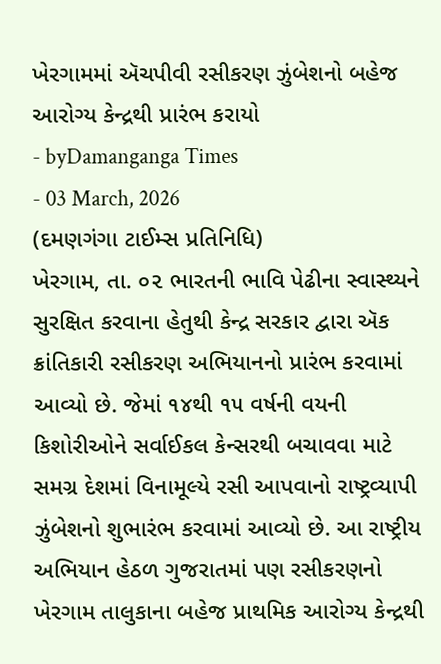ખેરગામમાં ઍચપીવી રસીકરણ ઝુંબેશનો બહેજ આરોગ્ય કેન્દ્રથી પ્રારંભ કરાયો
- byDamanganga Times
- 03 March, 2026
(દમણગંગા ટાઈમ્સ પ્રતિનિધિ)
ખેરગામ, તા. ૦૨ ભારતની ભાવિ પેઢીના સ્વાસ્થ્યને સુરક્ષિત કરવાના હેતુથી કેન્દ્ર સરકાર દ્વારા ઍક ક્રાંતિકારી રસીકરણ અભિયાનનો પ્રારંભ કરવામાં આવ્યો છે. જેમાં ૧૪થી ૧૫ વર્ષની વયની કિશોરીઓને સર્વાઈકલ કેન્સરથી બચાવવા માટે સમગ્ર દેશમાં વિનામૂલ્યે રસી આપવાનો રાષ્ટ્રવ્યાપી ઝુંબેશનો શુભારંભ કરવામાં આવ્યો છે. આ રાષ્ટ્રીય અભિયાન હેઠળ ગુજરાતમાં પણ રસીકરણનો ખેરગામ તાલુકાના બહેજ પ્રાથમિક આરોગ્ય કેન્દ્રથી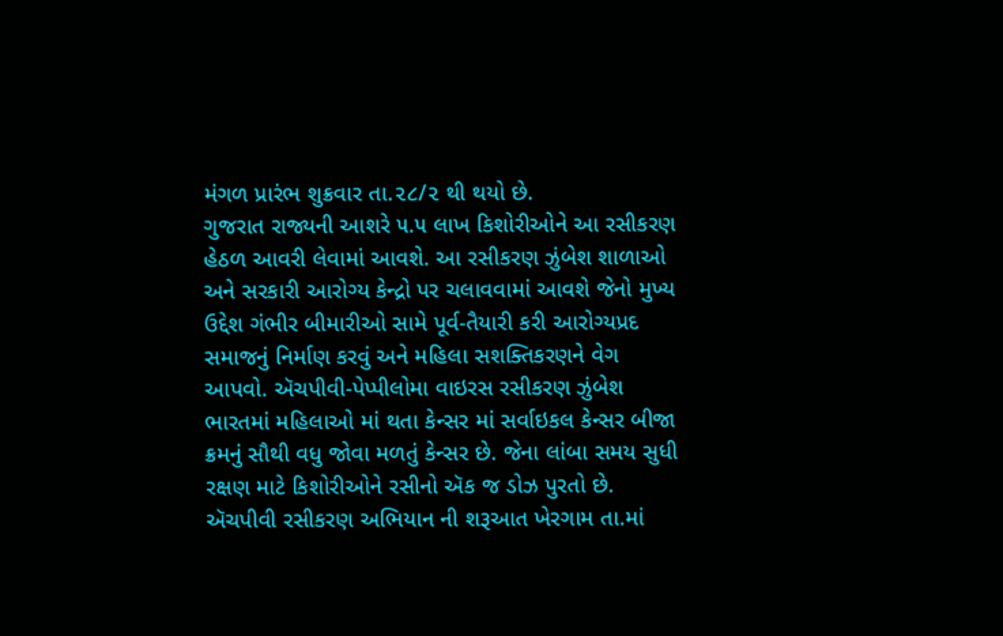મંગળ પ્રારંભ શુક્રવાર તા.૨૮/૨ થી થયો છે.
ગુજરાત રાજ્યની આશરે ૫.૫ લાખ કિશોરીઓને આ રસીકરણ હેઠળ આવરી લેવામાં આવશે. આ રસીકરણ ઝુંબેશ શાળાઓ અને સરકારી આરોગ્ય કેન્દ્રો પર ચલાવવામાં આવશે જેનો મુખ્ય ઉદ્દેશ ગંભીર બીમારીઓ સામે પૂર્વ-તૈયારી કરી આરોગ્યપ્રદ સમાજનું નિર્માણ કરવું અને મહિલા સશક્તિકરણને વેગ આપવો. ઍચપીવી-પેપ્પીલોમા વાઇરસ રસીકરણ ઝુંબેશ ભારતમાં મહિલાઓ માં થતા કેન્સર માં સર્વાઇકલ કેન્સર બીજા ક્રમનું સૌથી વધુ જોવા મળતું કેન્સર છે. જેના લાંબા સમય સુધી રક્ષણ માટે કિશોરીઓને રસીનો ઍક જ ડોઝ પુરતો છે. ઍચપીવી રસીકરણ અભિયાન ની શરૂઆત ખેરગામ તા.માં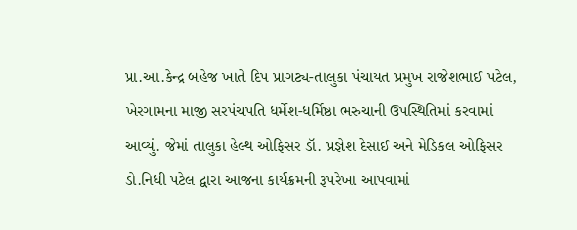પ્રા.આ.કેન્દ્ર બહેજ ખાતે દિપ પ્રાગટ્ય-તાલુકા પંચાયત પ્રમુખ રાજેશભાઈ પટેલ, ખેરગામના માજી સરપંચપતિ ધર્મેશ-ધર્મિષ્ઠા ભરુચાની ઉપસ્થિતિમાં કરવામાં આવ્યું. જેમાં તાલુકા હેલ્થ ઓફિસર ડૉ. પ્રજ્ઞેશ દેસાઈ અને મેડિકલ ઓફિસર ડો.નિધી પટેલ દ્વારા આજના કાર્યક્રમની રૂપરેખા આપવામાં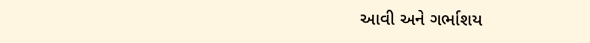આવી અને ગર્ભાશય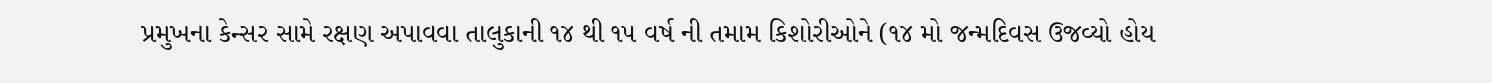પ્રમુખના કેન્સર સામે રક્ષણ અપાવવા તાલુકાની ૧૪ થી ૧૫ વર્ષ ની તમામ કિશોરીઓને (૧૪ મો જન્મદિવસ ઉજવ્યો હોય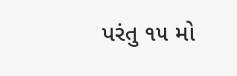પરંતુ ૧૫ મો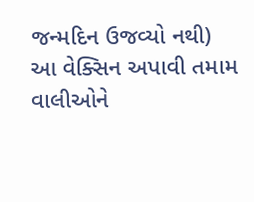જન્મદિન ઉજવ્યો નથી) આ વેક્સિન અપાવી તમામ વાલીઓને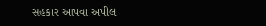સહકાર આપવા અપીલ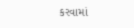કરવામાં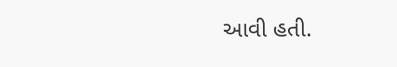આવી હતી.